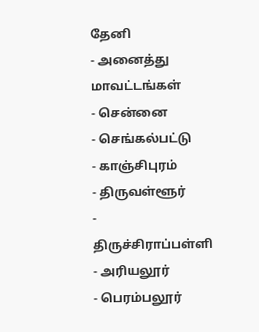தேனி
- அனைத்து மாவட்டங்கள்
- சென்னை
- செங்கல்பட்டு
- காஞ்சிபுரம்
- திருவள்ளூர்
- திருச்சிராப்பள்ளி
- அரியலூர்
- பெரம்பலூர்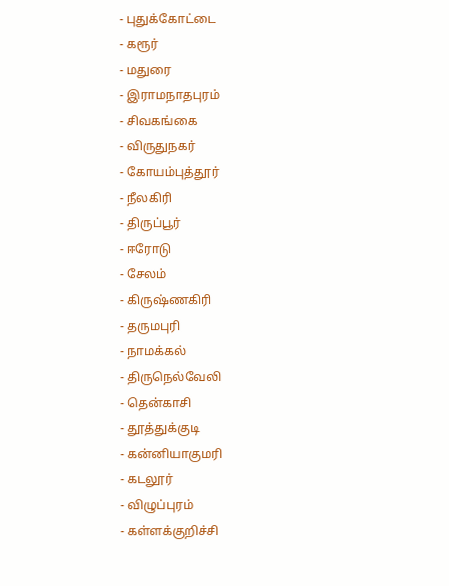- புதுக்கோட்டை
- கரூர்
- மதுரை
- இராமநாதபுரம்
- சிவகங்கை
- விருதுநகர்
- கோயம்புத்தூர்
- நீலகிரி
- திருப்பூர்
- ஈரோடு
- சேலம்
- கிருஷ்ணகிரி
- தருமபுரி
- நாமக்கல்
- திருநெல்வேலி
- தென்காசி
- தூத்துக்குடி
- கன்னியாகுமரி
- கடலூர்
- விழுப்புரம்
- கள்ளக்குறிச்சி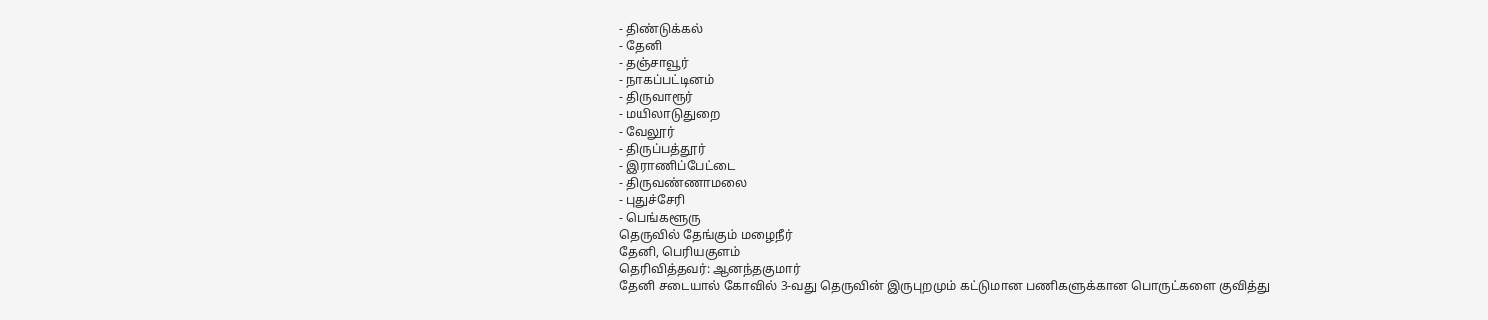- திண்டுக்கல்
- தேனி
- தஞ்சாவூர்
- நாகப்பட்டினம்
- திருவாரூர்
- மயிலாடுதுறை
- வேலூர்
- திருப்பத்தூர்
- இராணிப்பேட்டை
- திருவண்ணாமலை
- புதுச்சேரி
- பெங்களூரு
தெருவில் தேங்கும் மழைநீர்
தேனி, பெரியகுளம்
தெரிவித்தவர்: ஆனந்தகுமார்
தேனி சடையால் கோவில் 3-வது தெருவின் இருபுறமும் கட்டுமான பணிகளுக்கான பொருட்களை குவித்து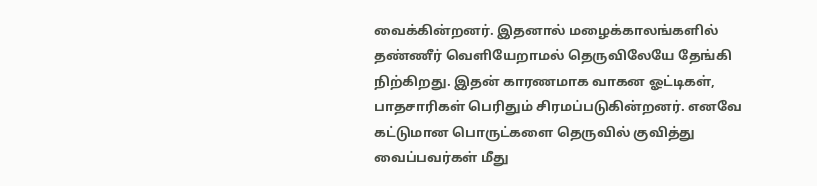வைக்கின்றனர். இதனால் மழைக்காலங்களில் தண்ணீர் வெளியேறாமல் தெருவிலேயே தேங்கி நிற்கிறது. இதன் காரணமாக வாகன ஓட்டிகள், பாதசாரிகள் பெரிதும் சிரமப்படுகின்றனர். எனவே கட்டுமான பொருட்களை தெருவில் குவித்து வைப்பவர்கள் மீது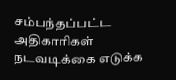சம்பந்தப்பட்ட அதிகாரிகள் நடவடிக்கை எடுக்க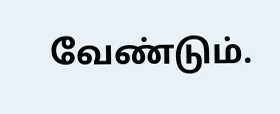வேண்டும்.